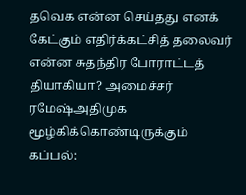தவெக என்ன செய்தது எனக் கேட்கும் எதிர்க்கட்சித் தலைவர் என்ன சுதந்திர போராட்டத் தியாகியா? அமைச்சர் ரமேஷ்அதிமுக மூழ்கிக்கொண்டிருக்கும் கப்பல்: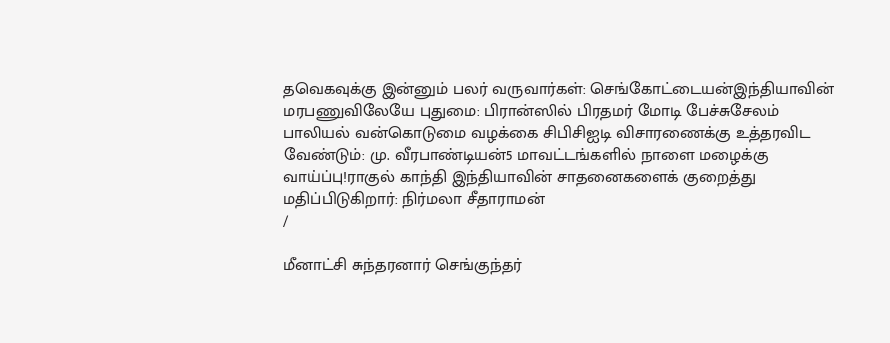தவெகவுக்கு இன்னும் பலர் வருவார்கள்: செங்கோட்டையன்இந்தியாவின் மரபணுவிலேயே புதுமை: பிரான்ஸில் பிரதமர் மோடி பேச்சுசேலம் பாலியல் வன்கொடுமை வழக்கை சிபிசிஐடி விசாரணைக்கு உத்தரவிட வேண்டும்: மு. வீரபாண்டியன்5 மாவட்டங்களில் நாளை மழைக்கு வாய்ப்பு!ராகுல் காந்தி இந்தியாவின் சாதனைகளைக் குறைத்து மதிப்பிடுகிறார்: நிர்மலா சீதாராமன்
/

மீனாட்சி சுந்தரனார் செங்குந்தர்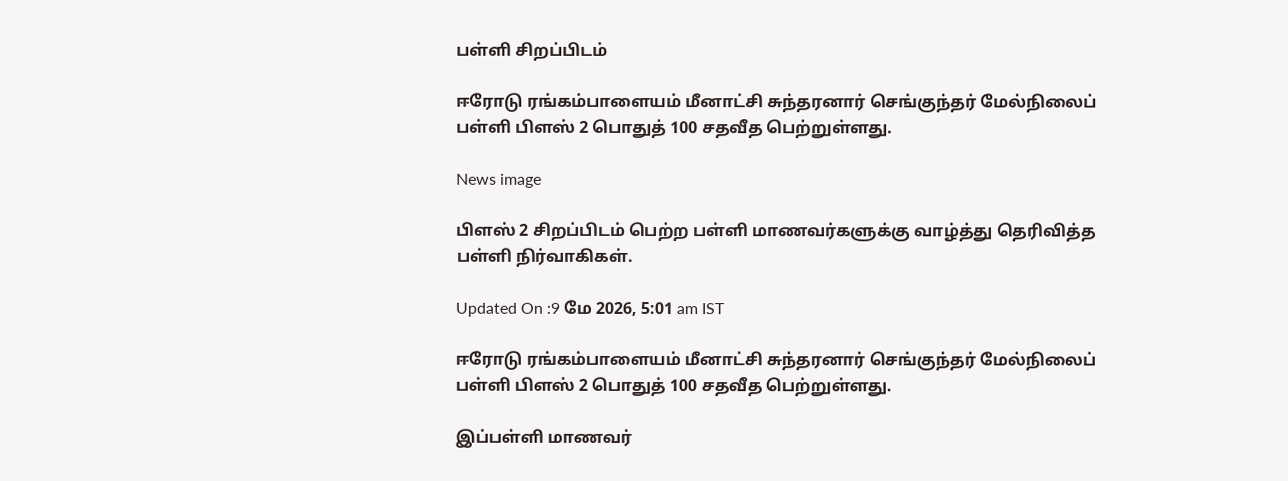பள்ளி சிறப்பிடம்

ஈரோடு ரங்கம்பாளையம் மீனாட்சி சுந்தரனார் செங்குந்தர் மேல்நிலைப் பள்ளி பிளஸ் 2 பொதுத் 100 சதவீத பெற்றுள்ளது.

News image

பிளஸ் 2 சிறப்பிடம் பெற்ற பள்ளி மாணவர்களுக்கு வாழ்த்து தெரிவித்த பள்ளி நிர்வாகிகள்.

Updated On :9 மே 2026, 5:01 am IST

ஈரோடு ரங்கம்பாளையம் மீனாட்சி சுந்தரனார் செங்குந்தர் மேல்நிலைப் பள்ளி பிளஸ் 2 பொதுத் 100 சதவீத பெற்றுள்ளது.

இப்பள்ளி மாணவர்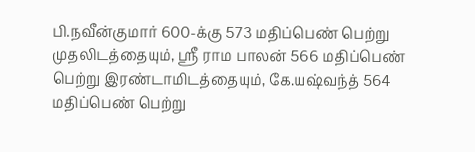பி.நவீன்குமார் 600-க்கு 573 மதிப்பெண் பெற்று முதலிடத்தையும், ஸ்ரீ ராம பாலன் 566 மதிப்பெண் பெற்று இரண்டாமிடத்தையும், கே.யஷ்வந்த் 564 மதிப்பெண் பெற்று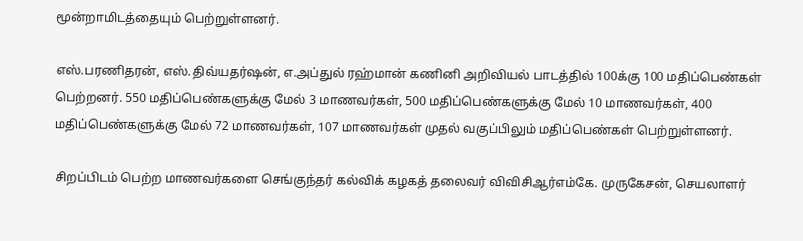மூன்றாமிடத்தையும் பெற்றுள்ளனர்.

எஸ்.பரணிதரன், எஸ்.திவ்யதர்ஷன், எ.அப்துல் ரஹ்மான் கணினி அறிவியல் பாடத்தில் 100க்கு 100 மதிப்பெண்கள் பெற்றனர். 550 மதிப்பெண்களுக்கு மேல் 3 மாணவர்கள், 500 மதிப்பெண்களுக்கு மேல் 10 மாணவர்கள், 400 மதிப்பெண்களுக்கு மேல் 72 மாணவர்கள், 107 மாணவர்கள் முதல் வகுப்பிலும் மதிப்பெண்கள் பெற்றுள்ளனர்.

சிறப்பிடம் பெற்ற மாணவர்களை செங்குந்தர் கல்விக் கழகத் தலைவர் விவிசிஆர்எம்கே. முருகேசன், செயலாளர்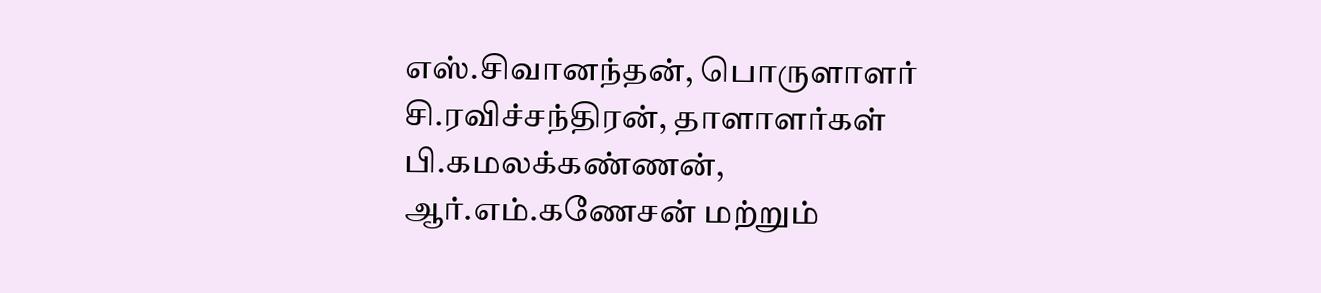எஸ்.சிவானந்தன், பொருளாளர் சி.ரவிச்சந்திரன், தாளாளர்கள் பி.கமலக்கண்ணன், ஆர்.எம்.கணேசன் மற்றும்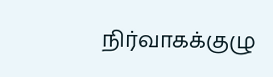நிர்வாகக்குழு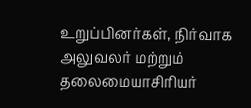உறுப்பினர்கள், நிர்வாக அலுவலர் மற்றும் தலைமையாசிரியர்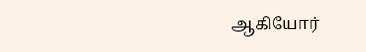ஆகியோர்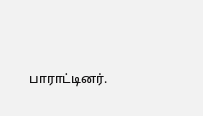பாராட்டினர்.